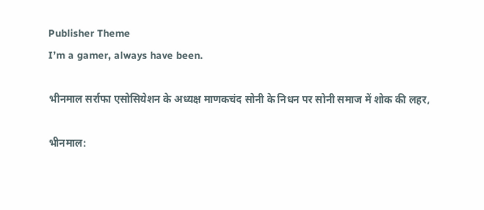Publisher Theme
I’m a gamer, always have been.

भीनमाल सर्राफा एसोसियेशन के अध्यक्ष माणकचंद सोनी के निधन पर सोनी समाज में शोक की लहर,

भीनमाल: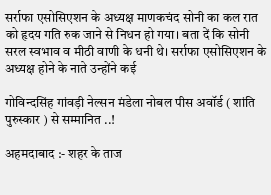सर्राफा एसोसिएशन के अध्यक्ष माणकचंद सोनी का कल रात को हृदय गति रुक जाने से निधन हो गया। बता दें कि सोनी सरल स्वभाव व मीठी वाणी के धनी थे। सर्राफा एसोसिएशन के अध्यक्ष होने के नाते उन्होंने कई

गोविन्दसिंह गांवड़ी नेल्सन मंडेला नोबल पीस अवॉर्ड ( शांति पुरुस्कार ) से सम्मानित ..!

अहमदाबाद :- शहर के ताज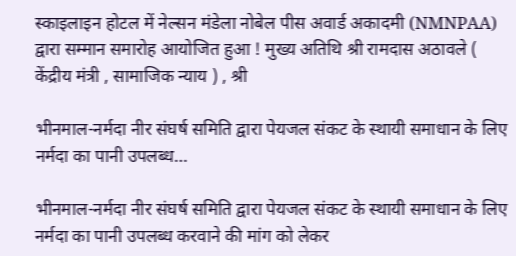स्काइलाइन होटल में नेल्सन मंडेला नोबेल पीस अवार्ड अकादमी (NMNPAA) द्वारा सम्मान समारोह आयोजित हुआ ! मुख्य अतिथि श्री रामदास अठावले ( केंद्रीय मंत्री , सामाजिक न्याय ) , श्री

भीनमाल-नर्मदा नीर संघर्ष समिति द्वारा पेयजल संकट के स्थायी समाधान के लिए नर्मदा का पानी उपलब्ध…

भीनमाल-नर्मदा नीर संघर्ष समिति द्वारा पेयजल संकट के स्थायी समाधान के लिए नर्मदा का पानी उपलब्ध करवाने की मांग को लेकर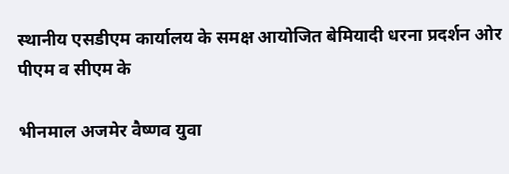स्थानीय एसडीएम कार्यालय के समक्ष आयोजित बेमियादी धरना प्रदर्शन ओर पीएम व सीएम के

भीनमाल अजमेर वैष्णव युवा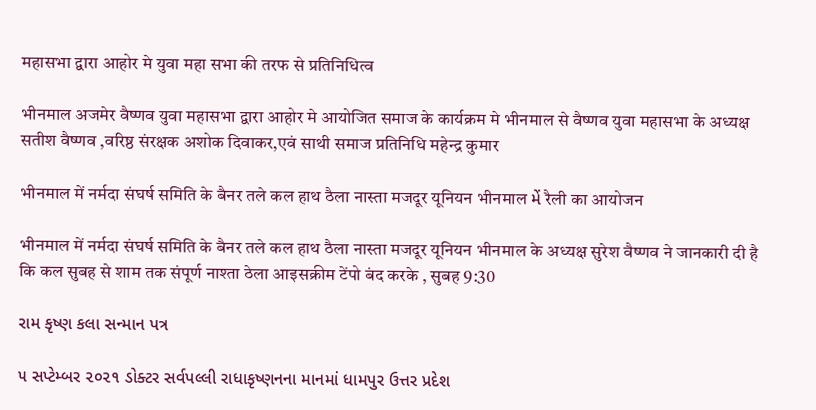महासभा द्वारा आहोर मे युवा महा सभा की तरफ से प्रतिनिधित्व

भीनमाल अजमेर वैष्णव युवा महासभा द्वारा आहोर मे आयोजित समाज के कार्यक्रम मे भीनमाल से वैष्णव युवा महासभा के अध्यक्ष सतीश वैष्णव ,वरिष्ठ संरक्षक अशोक दिवाकर,एवं साथी समाज प्रतिनिधि महेन्द्र कुमार

भीनमाल में नर्मदा संघर्ष समिति के बैनर तले कल हाथ ठैला नास्ता मजदूर यूनियन भीनमाल મેં रैली का आयोजन

भीनमाल में नर्मदा संघर्ष समिति के बैनर तले कल हाथ ठैला नास्ता मजदूर यूनियन भीनमाल के अध्यक्ष सुरेश वैष्णव ने जानकारी दी है कि कल सुबह से शाम तक संपूर्ण नाश्ता ठेला आइसक्रीम टेंपो बंद करके , सुबह 9:30

રામ કૃષ્ણ કલા સન્માન પત્ર

૫ સપ્ટેમ્બર ૨૦૨૧ ડોક્ટર સર્વપલ્લી રાધાકૃષ્ણનના માનમાં ધામપુર ઉત્તર પ્રદેશ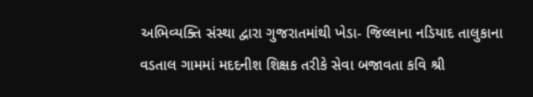અભિવ્યક્તિ સંસ્થા દ્વારા ગુજરાતમાંથી ખેડા- જિલ્લાના નડિયાદ તાલુકાના વડતાલ ગામમાં મદદનીશ શિક્ષક તરીકે સેવા બજાવતા કવિ શ્રી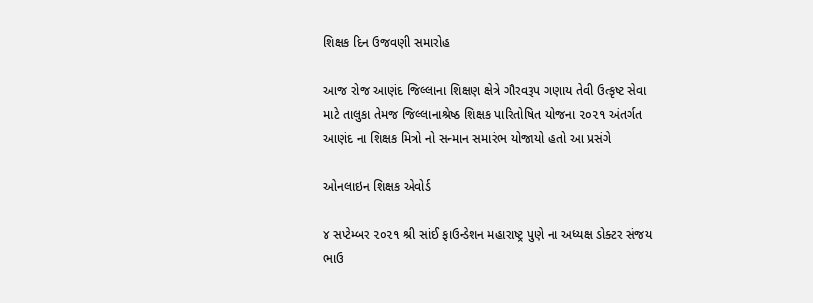શિક્ષક દિન ઉજવણી સમારોહ

આજ રોજ આણંદ જિલ્લાના શિક્ષણ ક્ષેત્રે ગૌરવરૂપ ગણાય તેવી ઉત્કૃષ્ટ સેવા માટે તાલુકા તેમજ જિલ્લાનાશ્રેષ્ઠ શિક્ષક પારિતોષિત યોજના ૨૦૨૧ અંતર્ગત આણંદ ના શિક્ષક મિત્રો નો સન્માન સમારંભ યોજાયો હતો આ પ્રસંગે

ઓનલાઇન શિક્ષક એવોર્ડ

૪ સપ્ટેમ્બર ૨૦૨૧ શ્રી સાંઈ ફાઉન્ડેશન મહારાષ્ટ્ર પુણે ના અધ્યક્ષ ડોક્ટર સંજય ભાઉ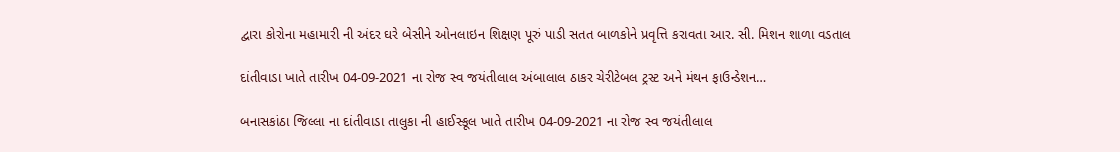દ્વારા કોરોના મહામારી ની અંદર ઘરે બેસીને ઓનલાઇન શિક્ષણ પૂરું પાડી સતત બાળકોને પ્રવૃત્તિ કરાવતા આર. સી. મિશન શાળા વડતાલ

દાંતીવાડા ખાતે તારીખ 04-09-2021 ના રોજ સ્વ જયંતીલાલ અંબાલાલ ઠાકર ચેરીટેબલ ટ્રસ્ટ અને મંથન ફાઉન્ડેશન…

બનાસકાંઠા જિલ્લા ના દાંતીવાડા તાલુકા ની હાઈસ્કૂલ ખાતે તારીખ 04-09-2021 ના રોજ સ્વ જયંતીલાલ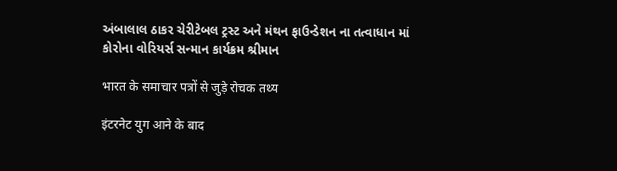અંબાલાલ ઠાકર ચેરીટેબલ ટ્રસ્ટ અને મંથન ફાઉન્ડેશન ના તત્વાધાન માં કોરોના વોરિયર્સ સન્માન કાર્યક્રમ શ્રીમાન

भारत के समाचार पत्रों से जुड़े रोचक तथ्य

इंटरनेट युग आने के बाद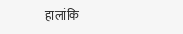हालांकि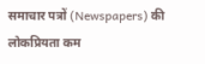समाचार पत्रों (Newspapers) की लोकप्रियता कम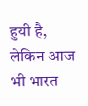हुयी है, लेकिन आज भी भारत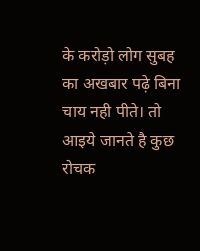के करोड़ो लोग सुबह का अखबार पढ़े बिना चाय नही पीते। तो आइये जानते है कुछ रोचक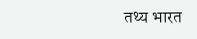तथ्य भारत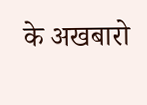के अखबारो